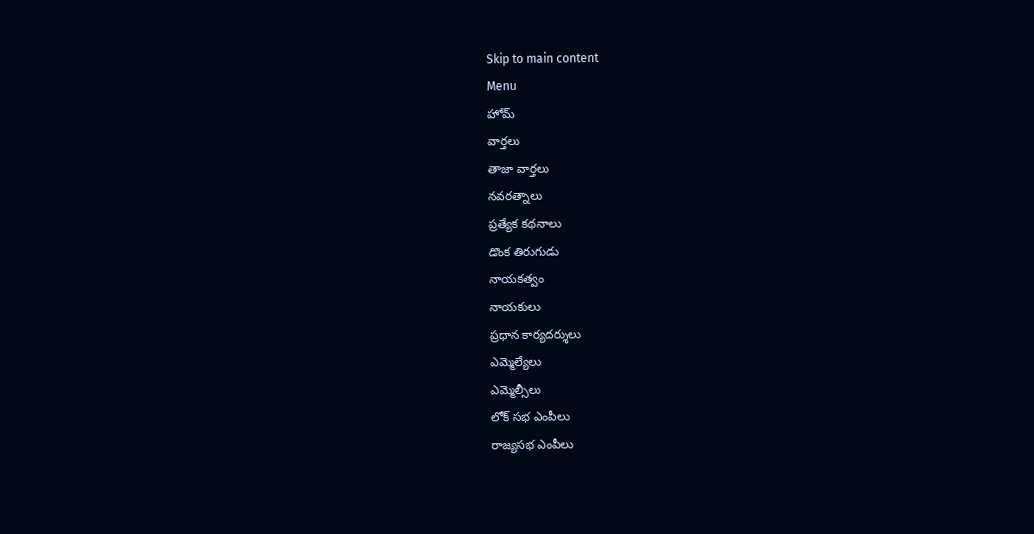Skip to main content
Menu
హోమ్
వార్తలు
తాజా వార్తలు
నవరత్నాలు
ప్రత్యేక కథనాలు
డొంక తిరుగుడు
నాయకత్వం
నాయకులు
ప్రధాన కార్యదర్శులు
ఎమ్మెల్యేలు
ఎమ్మెల్సీలు
లోక్ సభ ఎంపీలు
రాజ్యసభ ఎంపీలు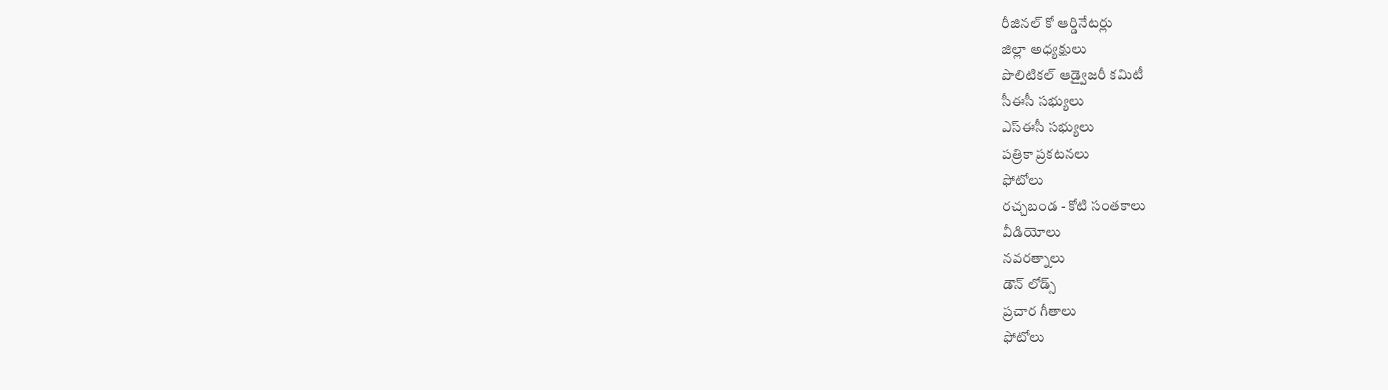రీజినల్ కో ఆర్డినేటర్లు
జిల్లా అధ్యక్షులు
పొలిటికల్ ఆడ్వైజరీ కమిటీ
సీఈసీ సభ్యులు
ఎస్ఈసీ సభ్యులు
పత్రికా ప్రకటనలు
ఫోటోలు
రచ్చబండ - కోటి సంతకాలు
వీడియోలు
నవరత్నాలు
డౌన్ లోడ్స్
ప్రచార గీతాలు
ఫోటోలు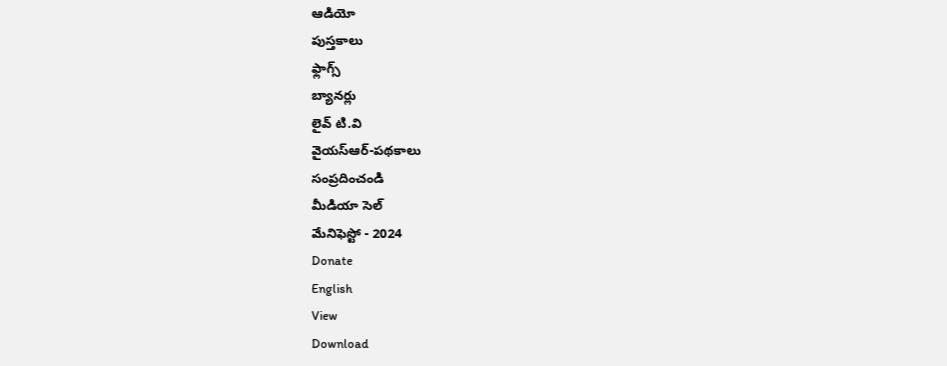ఆడియో
పుస్తకాలు
ఫ్లాగ్స్
బ్యానర్లు
లైవ్ టి.వి
వైయస్ఆర్-పథకాలు
సంప్రదించండి
మీడియా సెల్
మేనిఫెస్టో - 2024
Donate
English
View
Download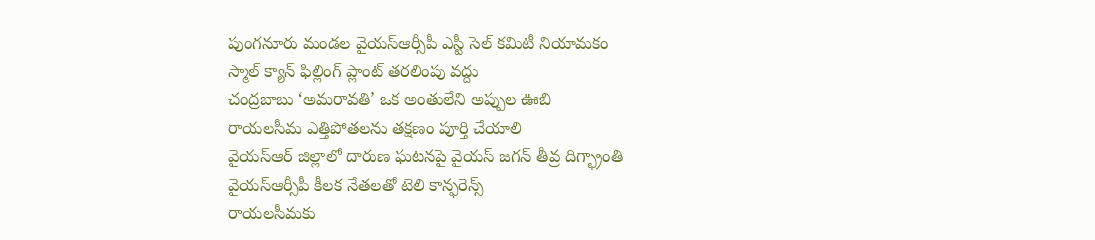పుంగనూరు మండల వైయస్ఆర్సీపీ ఎస్టీ సెల్ కమిటీ నియామకం
స్మాల్ క్యాన్ ఫిల్లింగ్ ప్లాంట్ తరలింపు వద్దు
చంద్రబాబు ‘అమరావతి’ ఒక అంతులేని అప్పుల ఊబి
రాయలసీమ ఎత్తిపోతలను తక్షణం పూర్తి చేయాలి
వైయస్ఆర్ జిల్లాలో దారుణ ఘటనపై వైయస్ జగన్ తీవ్ర దిగ్భ్రాంతి
వైయస్ఆర్సీపీ కీలక నేతలతో టెలి కాన్ఫరెన్స్
రాయలసీమకు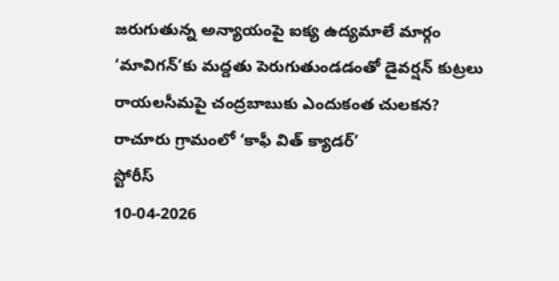జరుగుతున్న అన్యాయంపై ఐక్య ఉద్యమాలే మార్గం
‘మావిగన్’కు మద్దతు పెరుగుతుండడంతో డైవర్షన్ కుట్రలు
రాయలసీమపై చంద్రబాబుకు ఎందుకంత చులకన?
రాచూరు గ్రామంలో ‘కాఫీ విత్ క్యాడర్’
స్టోరీస్
10-04-2026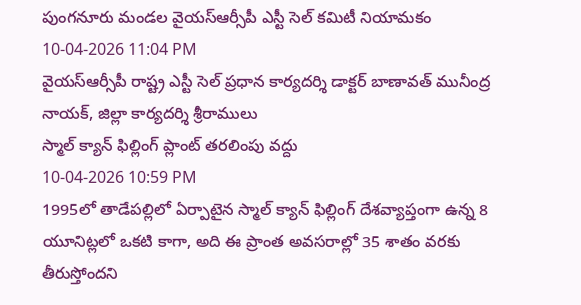పుంగనూరు మండల వైయస్ఆర్సీపీ ఎస్టీ సెల్ కమిటీ నియామకం
10-04-2026 11:04 PM
వైయస్ఆర్సీపీ రాష్ట్ర ఎస్టీ సెల్ ప్రధాన కార్యదర్శి డాక్టర్ బాణావత్ మునీంద్ర నాయక్, జిల్లా కార్యదర్శి శ్రీరాములు
స్మాల్ క్యాన్ ఫిల్లింగ్ ప్లాంట్ తరలింపు వద్దు
10-04-2026 10:59 PM
1995లో తాడేపల్లిలో ఏర్పాటైన స్మాల్ క్యాన్ ఫిల్లింగ్ దేశవ్యాప్తంగా ఉన్న 8 యూనిట్లలో ఒకటి కాగా, అది ఈ ప్రాంత అవసరాల్లో 35 శాతం వరకు తీరుస్తోందని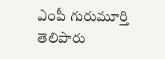ఎంపీ గురుమూర్తి తెలిపారు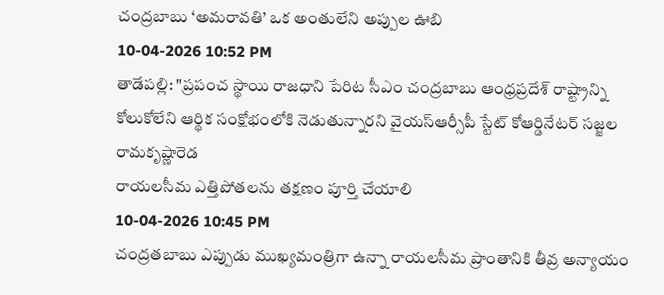చంద్రబాబు ‘అమరావతి’ ఒక అంతులేని అప్పుల ఊబి
10-04-2026 10:52 PM
తాడేపల్లి: "ప్రపంచ స్థాయి రాజధాని పేరిట సీఎం చంద్రబాబు ఆంధ్రప్రదేశ్ రాష్ట్రాన్ని కోలుకోలేని ఆర్థిక సంక్షోభంలోకి నెడుతున్నారని వైయస్ఆర్సీపీ స్టేట్ కోఆర్డినేటర్ సజ్జల రామకృష్ణారెడ
రాయలసీమ ఎత్తిపోతలను తక్షణం పూర్తి చేయాలి
10-04-2026 10:45 PM
చంద్రతబాబు ఎప్పుడు ముఖ్యమంత్రిగా ఉన్నా రాయలసీమ ప్రాంతానికి తీవ్ర అన్యాయం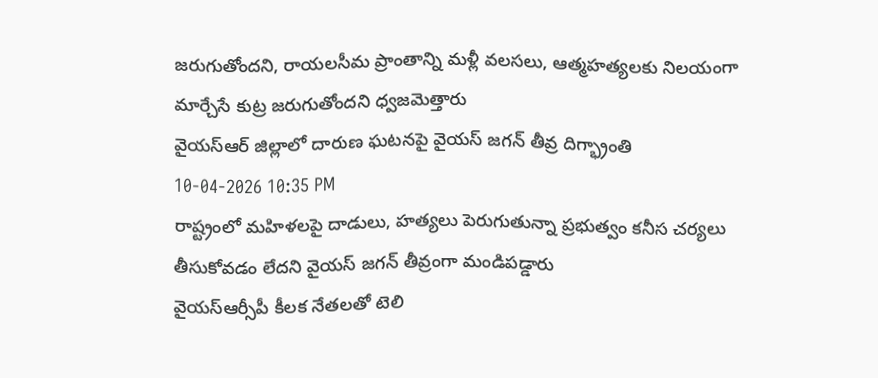జరుగుతోందని, రాయలసీమ ప్రాంతాన్ని మళ్లీ వలసలు, ఆత్మహత్యలకు నిలయంగా మార్చేసే కుట్ర జరుగుతోందని ధ్వజమెత్తారు
వైయస్ఆర్ జిల్లాలో దారుణ ఘటనపై వైయస్ జగన్ తీవ్ర దిగ్భ్రాంతి
10-04-2026 10:35 PM
రాష్ట్రంలో మహిళలపై దాడులు, హత్యలు పెరుగుతున్నా ప్రభుత్వం కనీస చర్యలు తీసుకోవడం లేదని వైయస్ జగన్ తీవ్రంగా మండిపడ్డారు
వైయస్ఆర్సీపీ కీలక నేతలతో టెలి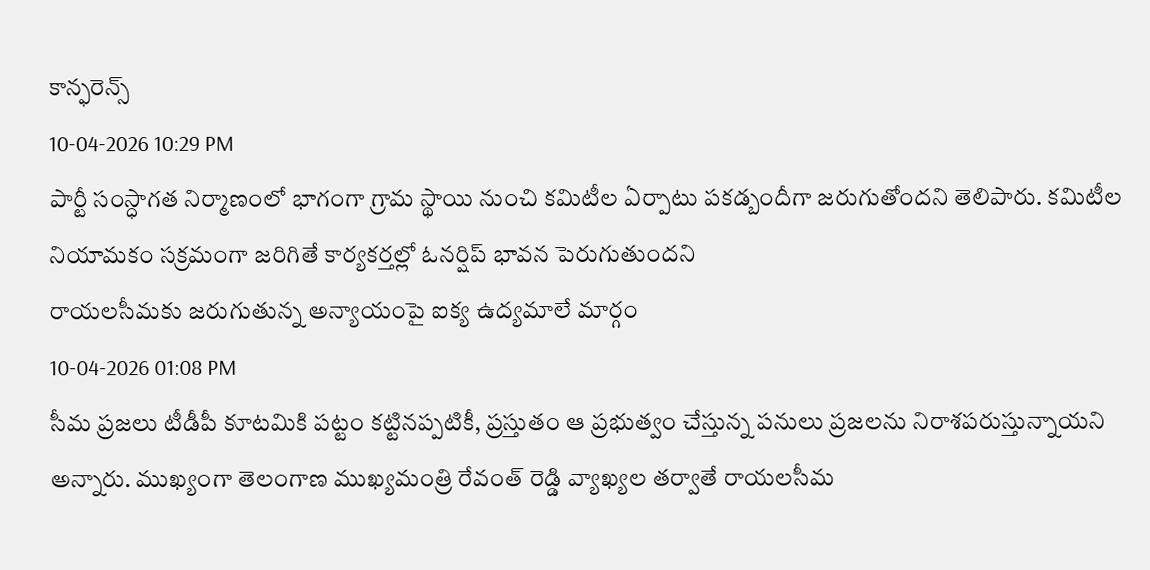కాన్ఫరెన్స్
10-04-2026 10:29 PM
పార్టీ సంస్ధాగత నిర్మాణంలో భాగంగా గ్రామ స్థాయి నుంచి కమిటీల ఏర్పాటు పకడ్బందీగా జరుగుతోందని తెలిపారు. కమిటీల నియామకం సక్రమంగా జరిగితే కార్యకర్తల్లో ఓనర్షిప్ భావన పెరుగుతుందని
రాయలసీమకు జరుగుతున్న అన్యాయంపై ఐక్య ఉద్యమాలే మార్గం
10-04-2026 01:08 PM
సీమ ప్రజలు టీడీపీ కూటమికి పట్టం కట్టినప్పటికీ, ప్రస్తుతం ఆ ప్రభుత్వం చేస్తున్న పనులు ప్రజలను నిరాశపరుస్తున్నాయని అన్నారు. ముఖ్యంగా తెలంగాణ ముఖ్యమంత్రి రేవంత్ రెడ్డి వ్యాఖ్యల తర్వాతే రాయలసీమ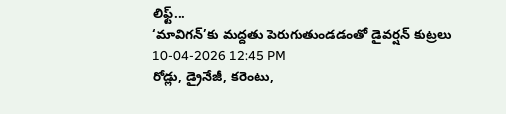లిఫ్ట్...
‘మావిగన్’కు మద్దతు పెరుగుతుండడంతో డైవర్షన్ కుట్రలు
10-04-2026 12:45 PM
రోడ్లు, డ్రైనేజీ, కరెంటు,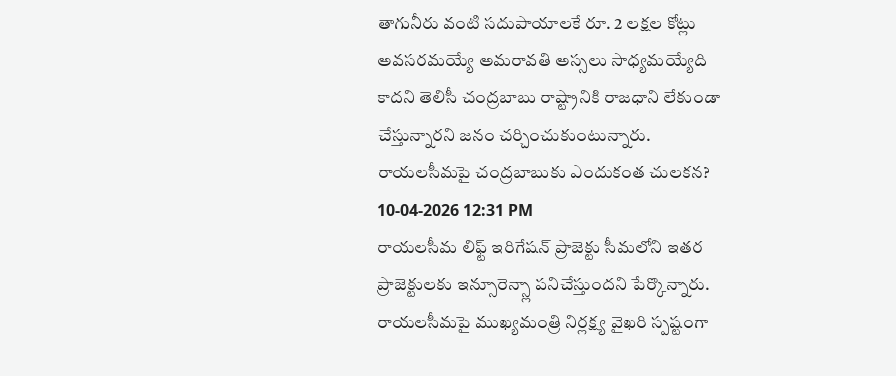తాగునీరు వంటి సదుపాయాలకే రూ. 2 లక్షల కోట్లు అవసరమయ్యే అమరావతి అస్సలు సాధ్యమయ్యేది కాదని తెలిసీ చంద్రబాబు రాష్ట్రానికి రాజధాని లేకుండా చేస్తున్నారని జనం చర్చించుకుంటున్నారు.
రాయలసీమపై చంద్రబాబుకు ఎందుకంత చులకన?
10-04-2026 12:31 PM
రాయలసీమ లిఫ్ట్ ఇరిగేషన్ ప్రాజెక్టు సీమలోని ఇతర ప్రాజెక్టులకు ఇన్సూరెన్స్లా పనిచేస్తుందని పేర్కొన్నారు. రాయలసీమపై ముఖ్యమంత్రి నిర్లక్ష్య వైఖరి స్పష్టంగా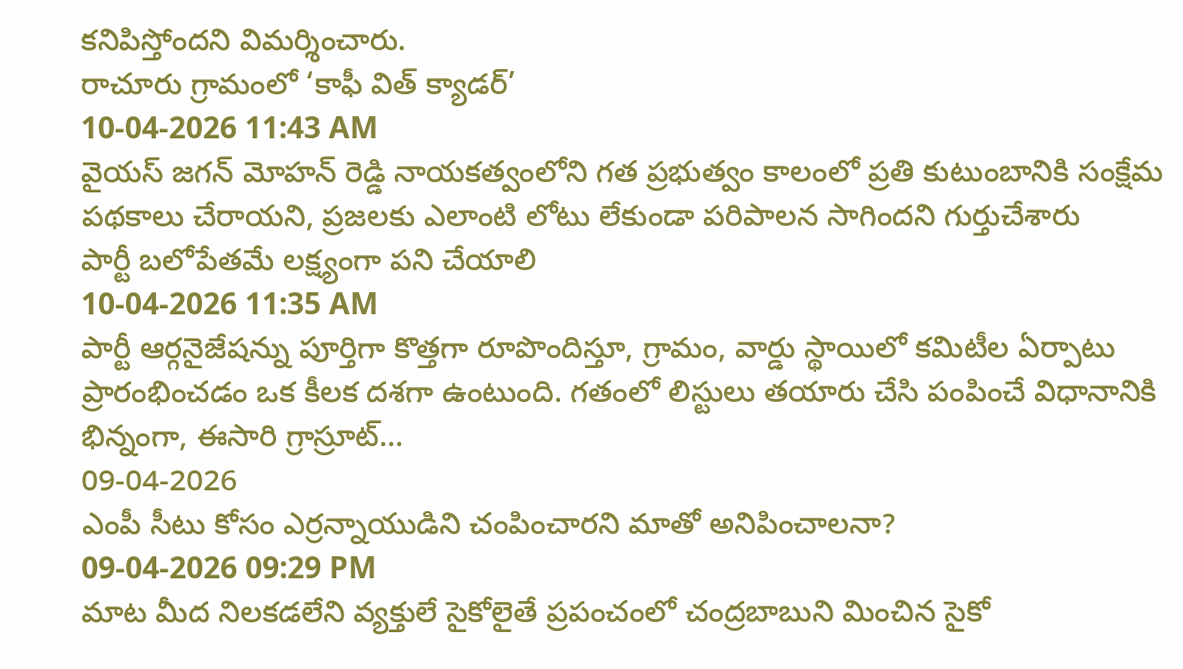కనిపిస్తోందని విమర్శించారు.
రాచూరు గ్రామంలో ‘కాఫీ విత్ క్యాడర్’
10-04-2026 11:43 AM
వైయస్ జగన్ మోహన్ రెడ్డి నాయకత్వంలోని గత ప్రభుత్వం కాలంలో ప్రతి కుటుంబానికి సంక్షేమ పథకాలు చేరాయని, ప్రజలకు ఎలాంటి లోటు లేకుండా పరిపాలన సాగిందని గుర్తుచేశారు
పార్టీ బలోపేతమే లక్ష్యంగా పని చేయాలి
10-04-2026 11:35 AM
పార్టీ ఆర్గనైజేషన్ను పూర్తిగా కొత్తగా రూపొందిస్తూ, గ్రామం, వార్డు స్థాయిలో కమిటీల ఏర్పాటు ప్రారంభించడం ఒక కీలక దశగా ఉంటుంది. గతంలో లిస్టులు తయారు చేసి పంపించే విధానానికి భిన్నంగా, ఈసారి గ్రాస్రూట్...
09-04-2026
ఎంపీ సీటు కోసం ఎర్రన్నాయుడిని చంపించారని మాతో అనిపించాలనా?
09-04-2026 09:29 PM
మాట మీద నిలకడలేని వ్యక్తులే సైకోలైతే ప్రపంచంలో చంద్రబాబుని మించిన సైకో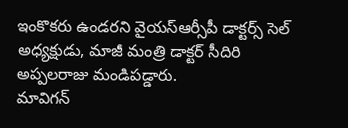ఇంకొకరు ఉండరని వైయస్ఆర్సీపీ డాక్టర్స్ సెల్ అధ్యక్షుడు, మాజీ మంత్రి డాక్టర్ సీదిరి అప్పలరాజు మండిపడ్డారు.
మావిగన్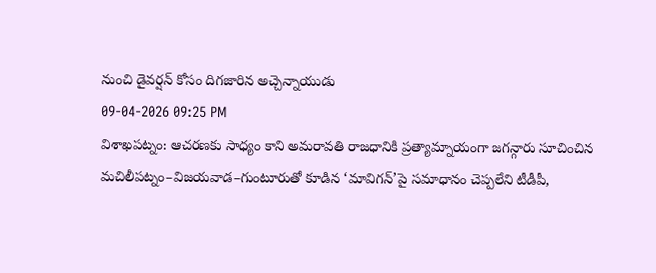నుంచి డైవర్షన్ కోసం దిగజారిన అచ్చెన్నాయుడు
09-04-2026 09:25 PM
విశాఖపట్నం: ఆచరణకు సాధ్యం కాని అమరావతి రాజధానికి ప్రత్యామ్నాయంగా జగన్గారు సూచించిన మచిలీపట్నం–విజయవాడ–గుంటూరుతో కూడిన ‘మావిగన్’పై సమాధానం చెప్పలేని టీడీపీ,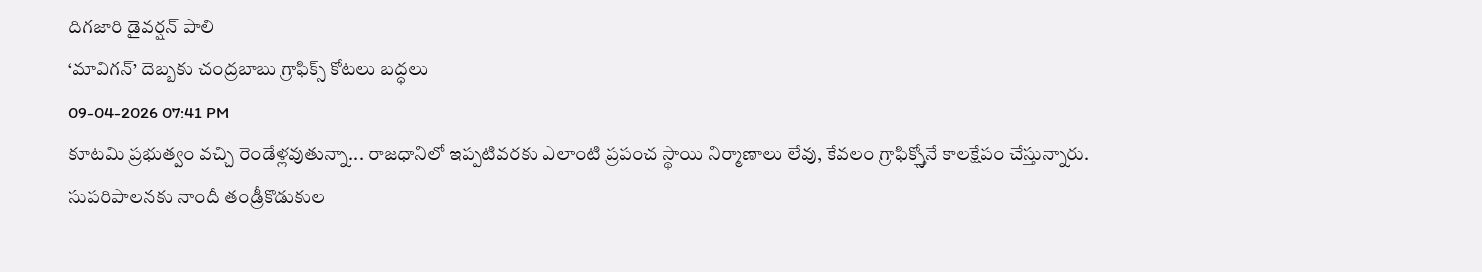దిగజారి డైవర్షన్ పాలి
‘మావిగన్’ దెబ్బకు చంద్రబాబు గ్రాఫిక్స్ కోటలు బద్ధలు
09-04-2026 07:41 PM
కూటమి ప్రభుత్వం వచ్చి రెండేళ్లవుతున్నా... రాజధానిలో ఇప్పటివరకు ఎలాంటి ప్రపంచ స్థాయి నిర్మాణాలు లేవు, కేవలం గ్రాఫిక్స్తోనే కాలక్షేపం చేస్తున్నారు.
సుపరిపాలనకు నాందీ తండ్రీకొడుకుల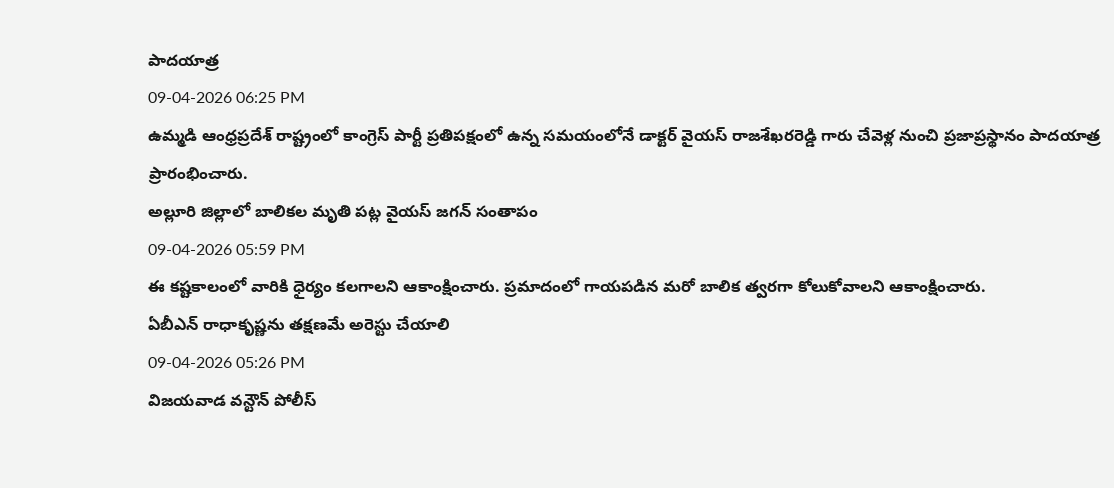పాదయాత్ర
09-04-2026 06:25 PM
ఉమ్మడి ఆంధ్రప్రదేశ్ రాష్ట్రంలో కాంగ్రెస్ పార్టీ ప్రతిపక్షంలో ఉన్న సమయంలోనే డాక్టర్ వైయస్ రాజశేఖరరెడ్డి గారు చేవెళ్ల నుంచి ప్రజాప్రస్థానం పాదయాత్ర ప్రారంభించారు.
అల్లూరి జిల్లాలో బాలికల మృతి పట్ల వైయస్ జగన్ సంతాపం
09-04-2026 05:59 PM
ఈ కష్టకాలంలో వారికి ధైర్యం కలగాలని ఆకాంక్షించారు. ప్రమాదంలో గాయపడిన మరో బాలిక త్వరగా కోలుకోవాలని ఆకాంక్షించారు.
ఏబీఎన్ రాధాకృష్ణను తక్షణమే అరెస్టు చేయాలి
09-04-2026 05:26 PM
విజయవాడ వన్టౌన్ పోలీస్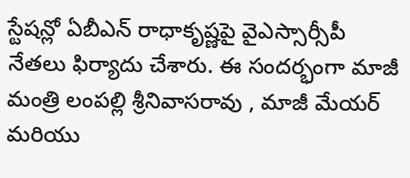స్టేషన్లో ఏబీఎన్ రాధాకృష్ణపై వైఎస్సార్సీపీ నేతలు ఫిర్యాదు చేశారు. ఈ సందర్భంగా మాజీ మంత్రి లంపల్లి శ్రీనివాసరావు , మాజీ మేయర్ మరియు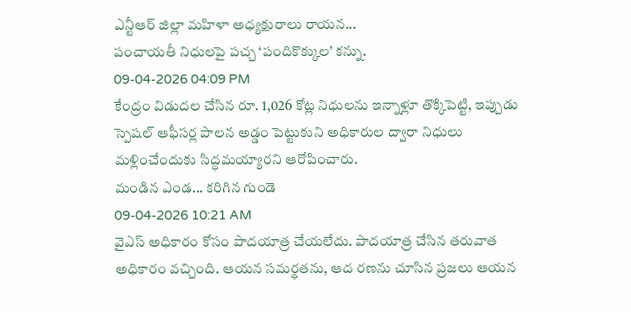ఎన్టీఆర్ జిల్లా మహిళా అధ్యక్షురాలు రాయన...
పంచాయతీ నిధులపై పచ్చ ‘పందికొక్కుల’ కన్ను.
09-04-2026 04:09 PM
కేంద్రం విడుదల చేసిన రూ. 1,026 కోట్ల నిధులను ఇన్నాళ్లూ తొక్కిపెట్టి, ఇప్పుడు స్పెషల్ ఆఫీసర్ల పాలన అడ్డం పెట్టుకుని అధికారుల ద్వారా నిధులు మళ్లించేందుకు సిద్ధమయ్యారని ఆరోపించారు.
మండిన ఎండ... కరిగిన గుండె
09-04-2026 10:21 AM
వైఎస్ అధికారం కోసం పాదయాత్ర చేయలేదు. పాదయాత్ర చేసిన తరువాత అధికారం వచ్చింది. ఆయన సమర్థతను, ఆద రణను చూసిన ప్రజలు ఆయన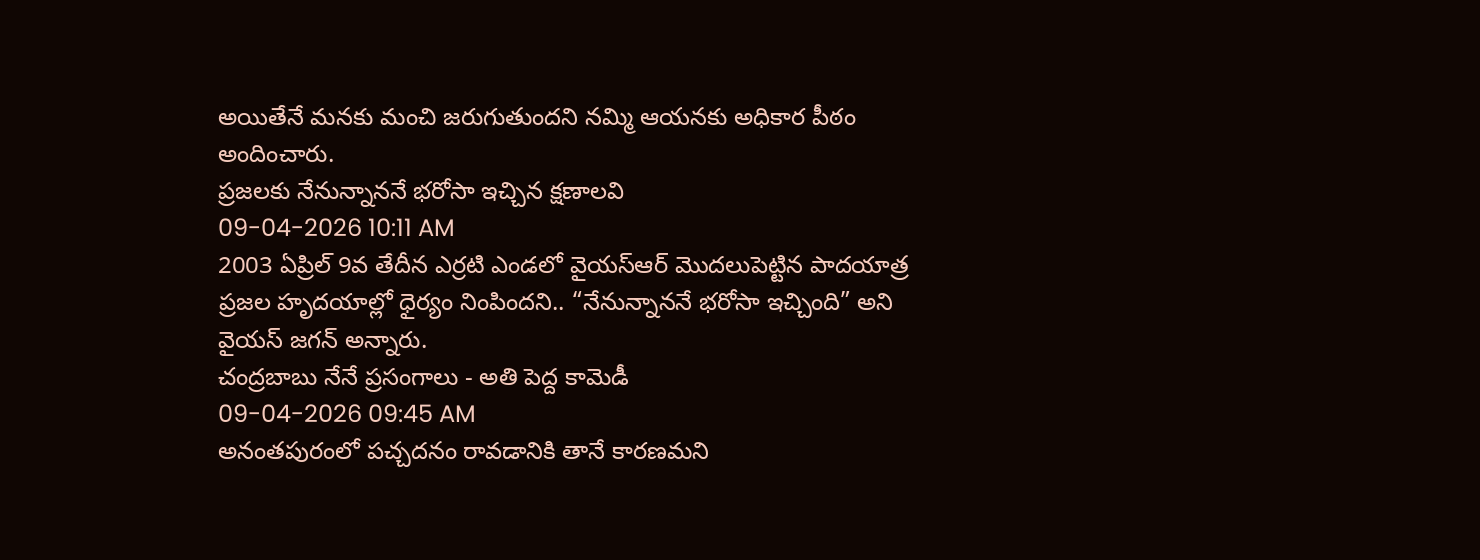అయితేనే మనకు మంచి జరుగుతుందని నమ్మి ఆయనకు అధికార పీఠం అందించారు.
ప్రజలకు నేనున్నాననే భరోసా ఇచ్చిన క్షణాలవి
09-04-2026 10:11 AM
2003 ఏప్రిల్ 9వ తేదీన ఎర్రటి ఎండలో వైయస్ఆర్ మొదలుపెట్టిన పాదయాత్ర ప్రజల హృదయాల్లో ధైర్యం నింపిందని.. “నేనున్నాననే భరోసా ఇచ్చింది” అని వైయస్ జగన్ అన్నారు.
చంద్రబాబు నేనే ప్రసంగాలు - అతి పెద్ద కామెడీ
09-04-2026 09:45 AM
అనంతపురంలో పచ్చదనం రావడానికి తానే కారణమని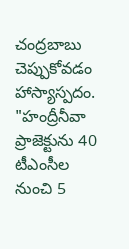చంద్రబాబు చెప్పుకోవడం హాస్యాస్పదం. "హంద్రీనీవా ప్రాజెక్టును 40 టీఎంసీల నుంచి 5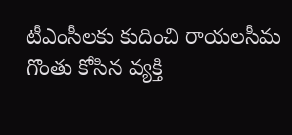టీఎంసీలకు కుదించి రాయలసీమ గొంతు కోసిన వ్యక్తి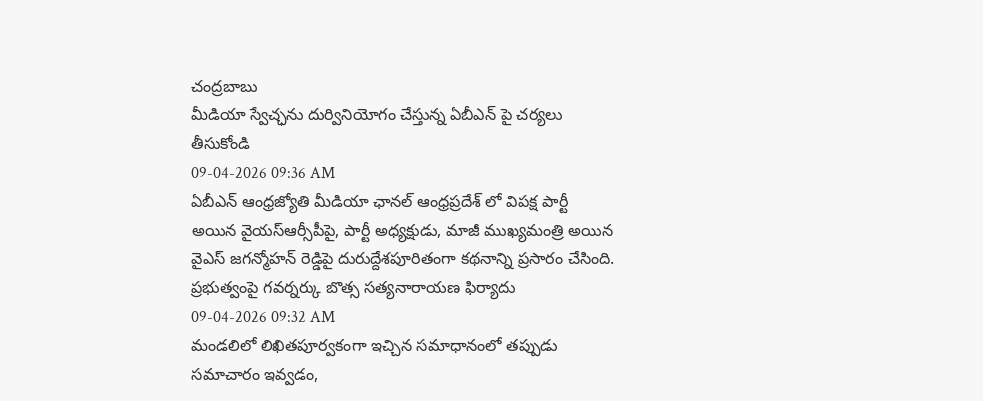చంద్రబాబు
మీడియా స్వేచ్ఛను దుర్వినియోగం చేస్తున్న ఏబీఎన్ పై చర్యలు తీసుకోండి
09-04-2026 09:36 AM
ఏబీఎన్ ఆంధ్రజ్యోతి మీడియా ఛానల్ ఆంధ్రప్రదేశ్ లో విపక్ష పార్టీ అయిన వైయస్ఆర్సీపీపై, పార్టీ అధ్యక్షుడు, మాజీ ముఖ్యమంత్రి అయిన వైఎస్ జగన్మోహన్ రెడ్డిపై దురుద్దేశపూరితంగా కథనాన్ని ప్రసారం చేసింది.
ప్రభుత్వంపై గవర్నర్కు బొత్స సత్యనారాయణ ఫిర్యాదు
09-04-2026 09:32 AM
మండలిలో లిఖితపూర్వకంగా ఇచ్చిన సమాధానంలో తప్పుడు సమాచారం ఇవ్వడం,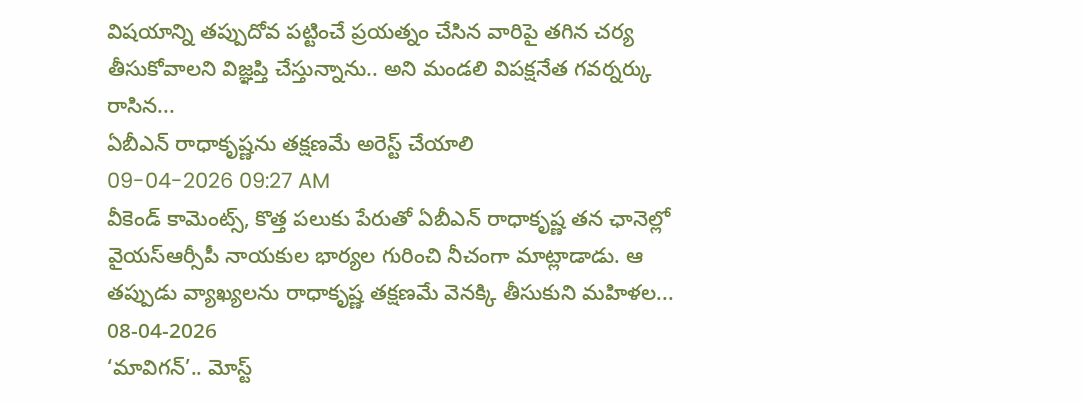విషయాన్ని తప్పుదోవ పట్టించే ప్రయత్నం చేసిన వారిపై తగిన చర్య తీసుకోవాలని విజ్ఞప్తి చేస్తున్నాను.. అని మండలి విపక్షనేత గవర్నర్కు రాసిన...
ఏబీఎన్ రాధాకృష్ణను తక్షణమే అరెస్ట్ చేయాలి
09-04-2026 09:27 AM
వీకెండ్ కామెంట్స్, కొత్త పలుకు పేరుతో ఏబీఎన్ రాధాకృష్ణ తన ఛానెల్లో వైయస్ఆర్సీపీ నాయకుల భార్యల గురించి నీచంగా మాట్లాడాడు. ఆ తప్పుడు వ్యాఖ్యలను రాధాకృష్ణ తక్షణమే వెనక్కి తీసుకుని మహిళల...
08-04-2026
‘మావిగన్’.. మోస్ట్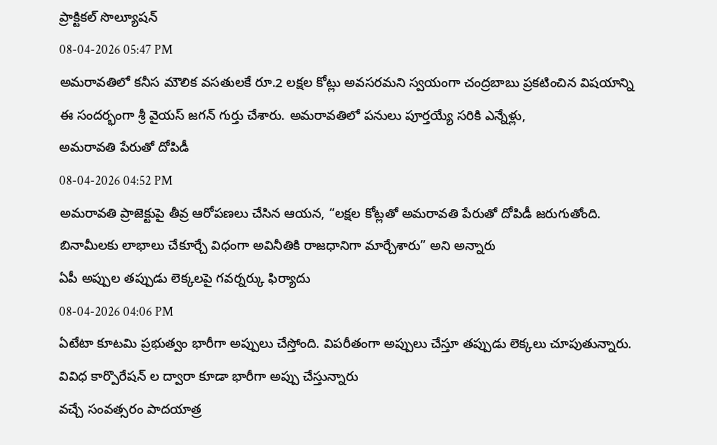ప్రాక్టికల్ సొల్యూషన్
08-04-2026 05:47 PM
అమరావతిలో కనీస మౌలిక వసతులకే రూ.2 లక్షల కోట్లు అవసరమని స్వయంగా చంద్రబాబు ప్రకటించిన విషయాన్ని ఈ సందర్భంగా శ్రీ వైయస్ జగన్ గుర్తు చేశారు. అమరావతిలో పనులు పూర్తయ్యే సరికి ఎన్నేళ్లు,
అమరావతి పేరుతో దోపిడీ
08-04-2026 04:52 PM
అమరావతి ప్రాజెక్టుపై తీవ్ర ఆరోపణలు చేసిన ఆయన, “లక్షల కోట్లతో అమరావతి పేరుతో దోపిడీ జరుగుతోంది. బినామీలకు లాభాలు చేకూర్చే విధంగా అవినీతికి రాజధానిగా మార్చేశారు” అని అన్నారు
ఏపీ అప్పుల తప్పుడు లెక్కలపై గవర్నర్కు ఫిర్యాదు
08-04-2026 04:06 PM
ఏటేటా కూటమి ప్రభుత్వం భారీగా అప్పులు చేస్తోంది. విపరీతంగా అప్పులు చేస్తూ తప్పుడు లెక్కలు చూపుతున్నారు. వివిధ కార్పొరేషన్ ల ద్వారా కూడా భారీగా అప్పు చేస్తున్నారు
వచ్చే సంవత్సరం పాదయాత్ర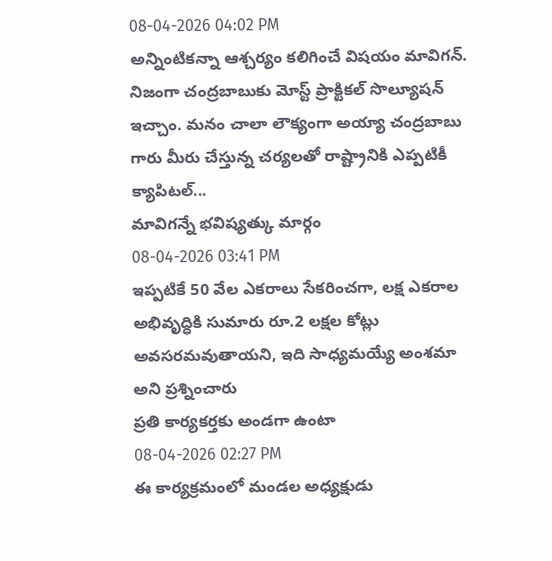08-04-2026 04:02 PM
అన్నింటికన్నా ఆశ్చర్యం కలిగించే విషయం మావిగన్. నిజంగా చంద్రబాబుకు మోస్ట్ ప్రాక్టికల్ సొల్యూషన్ ఇచ్చాం. మనం చాలా లౌక్యంగా అయ్యా చంద్రబాబు గారు మీరు చేస్తున్న చర్యలతో రాష్ట్రానికి ఎప్పటికీ క్యాపిటల్...
మావిగన్నే భవిష్యత్కు మార్గం
08-04-2026 03:41 PM
ఇప్పటికే 50 వేల ఎకరాలు సేకరించగా, లక్ష ఎకరాల అభివృద్ధికి సుమారు రూ.2 లక్షల కోట్లు అవసరమవుతాయని, ఇది సాధ్యమయ్యే అంశమా అని ప్రశ్నించారు
ప్రతి కార్యకర్తకు అండగా ఉంటా
08-04-2026 02:27 PM
ఈ కార్యక్రమంలో మండల అధ్యక్షుడు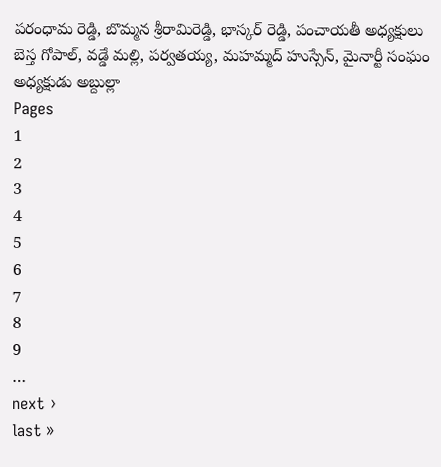పరంధామ రెడ్డి, బొమ్మన శ్రీరామిరెడ్డి, భాస్కర్ రెడ్డి, పంచాయతీ అధ్యక్షులు బెస్త గోపాల్, వడ్డే మల్లి, పర్వతయ్య, మహమ్మద్ హుస్సేన్, మైనార్టీ సంఘం అధ్యక్షుడు అబ్దుల్లా
Pages
1
2
3
4
5
6
7
8
9
…
next ›
last »